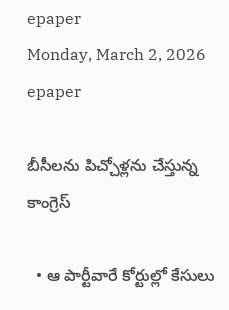epaper
Monday, March 2, 2026
epaper

బీసీలను పిచ్చోళ్లను చేస్తున్న కాంగ్రెస్‌

  • ఆ పార్టీవారే కోర్టుల్లో కేసులు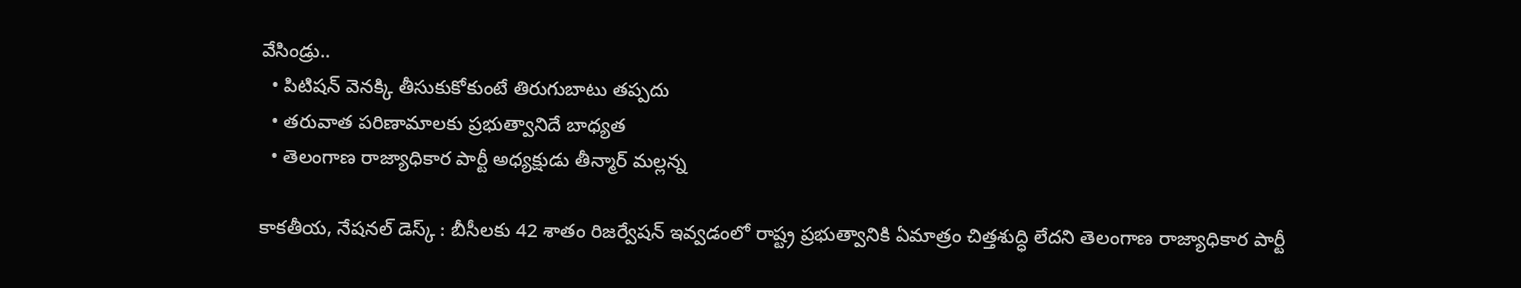వేసిండ్రు..
  • పిటిష‌న్ వెన‌క్కి తీసుకుకోకుంటే తిరుగుబాటు త‌ప్ప‌దు
  • త‌రువాత ప‌రిణామాల‌కు ప్ర‌భుత్వానిదే బాధ్య‌త‌
  • తెలంగాణ రాజ్యాధికార పార్టీ అధ్యక్షుడు తీన్మార్ మ‌ల్ల‌న్న

కాక‌తీయ‌, నేష‌న‌ల్ డెస్క్ : బీసీలకు 42 శాతం రిజర్వేషన్ ఇవ్వడంలో రాష్ట్ర ప్రభుత్వానికి ఏమాత్రం చిత్తశుద్ధి లేద‌ని తెలంగాణ రాజ్యాధికార పార్టీ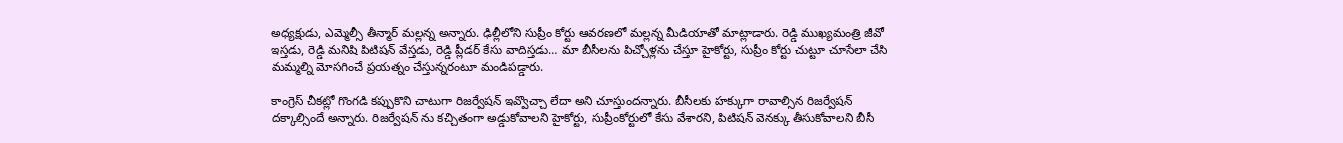అధ్యక్షుడు, ఎమ్మెల్సీ తీన్మార్ మ‌ల్ల‌న్న అన్నారు. ఢిల్లీలోని సుప్రీం కోర్టు ఆవరణలో మల్లన్న మీడియాతో మాట్లాడారు. రెడ్డి ముఖ్యమంత్రి జీవో ఇస్తడు, రెడ్డి మనిషి పిటిషన్ వేస్తడు, రెడ్డి ప్లీడర్ కేసు వాదిస్తడు… మా బీసీలను పిచ్చోళ్లను చేస్తూ హైకోర్టు, సుప్రీం కోర్టు చుట్టూ చూసేలా చేసి మమ్మల్ని మోసగించే ప్ర‌య‌త్నం చేస్తున్న‌రంటూ మండిప‌డ్డారు.

కాంగ్రెస్ చీకట్లో గొంగడి కప్పుకొని చాటుగా రిజర్వేషన్ ఇవ్వొచ్చా లేదా అని చూస్తుంద‌న్నారు. బీసీల‌కు హక్కుగా రావాల్సిన రిజర్వేషన్ ద‌క్కాల్సిందే అన్నారు. రిజ‌ర్వేష‌న్ ను కచ్చితంగా అడ్డుకోవాలని హైకోర్టు, సుప్రీంకోర్టులో కేసు వేశార‌ని, పిటిషన్ వెనక్కు తీసుకోవాలని బీసీ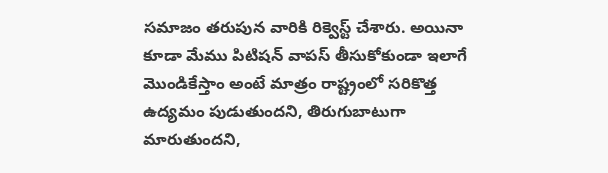సమాజం తరుపున వారికి రిక్వెస్ట్ చేశారు. అయినా కూడా మేము పిటిషన్ వాపస్ తీసుకోకుండా ఇలాగే మొండికేస్తాం అంటే మాత్రం రాష్ట్రంలో సరికొత్త ఉద్యమం పుడుతుంద‌ని, తిరుగుబాటుగా మారుతుంద‌ని,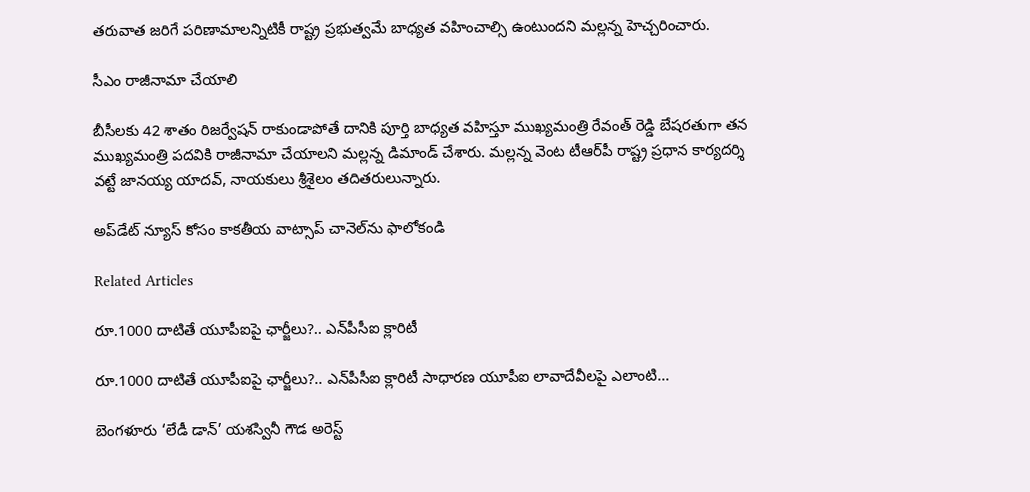తరువాత జరిగే పరిణామాలన్నిటికీ రాష్ట్ర ప్రభుత్వమే బాధ్యత వహించాల్సి ఉంటుంద‌ని మ‌ల్ల‌న్న హెచ్చ‌రించారు.

సీఎం రాజీనామా చేయాలి

బీసీలకు 42 శాతం రిజర్వేషన్ రాకుండాపోతే దానికి పూర్తి బాధ్యత వహిస్తూ ముఖ్యమంత్రి రేవంత్ రెడ్డి బేషరతుగా త‌న ముఖ్య‌మంత్రి ప‌ద‌వికి రాజీనామా చేయాల‌ని మ‌ల్ల‌న్న డిమాండ్ చేశారు. మ‌ల్ల‌న్న వెంట టీఆర్‌పీ రాష్ట్ర ప్రధాన కార్యదర్శి వట్టే జానయ్య యాదవ్, నాయకులు శ్రీశైలం త‌దిత‌రులున్నారు.

అప్‌డేట్ న్యూస్ కోసం కాక‌తీయ వాట్సాప్ చానెల్‌ను ఫాలోకండి

Related Articles

రూ.1000 దాటితే యూపీఐపై ఛార్జీలు?.. ఎన్‌పీసీఐ క్లారిటీ

రూ.1000 దాటితే యూపీఐపై ఛార్జీలు?.. ఎన్‌పీసీఐ క్లారిటీ సాధారణ యూపీఐ లావాదేవీలపై ఎలాంటి...

బెంగళూరు ‘లేడీ డాన్’ యశస్వినీ గౌడ అరెస్ట్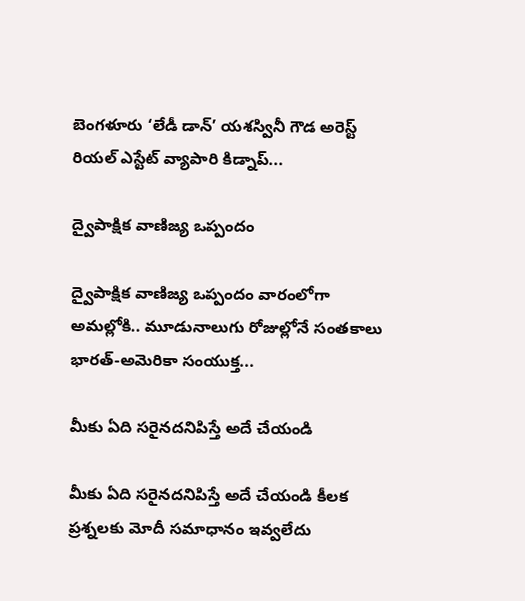బెంగళూరు ‘లేడీ డాన్’ యశస్వినీ గౌడ అరెస్ట్ రియల్ ఎస్టేట్ వ్యాపారి కిడ్నాప్...

ద్వైపాక్షిక వాణిజ్య ఒప్పందం

ద్వైపాక్షిక వాణిజ్య ఒప్పందం వారంలోగా అమ‌ల్లోకి.. మూడునాలుగు రోజుల్లోనే సంతకాలు భారత్‌-అమెరికా సంయుక్త...

మీకు ఏది సరైనదనిపిస్తే అదే చేయండి

మీకు ఏది సరైనదనిపిస్తే అదే చేయండి కీలక ప్రశ్నలకు మోదీ సమాధానం ఇవ్వలేదు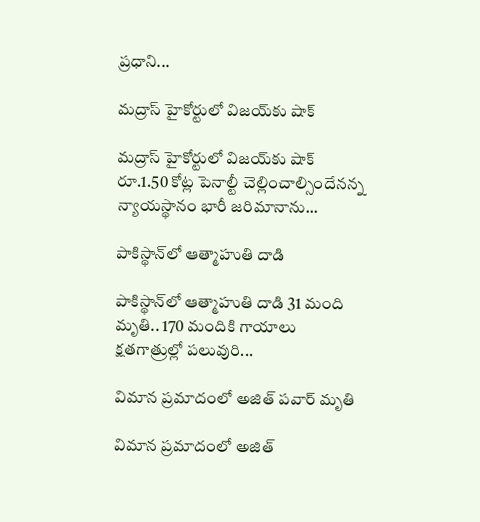ప్ర‌ధాని...

మద్రాస్ హైకోర్టులో విజయ్‌కు షాక్‌

మద్రాస్ హైకోర్టులో విజయ్‌కు షాక్‌ రూ.1.50 కోట్ల పెనాల్టీ చెల్లించాల్సిందేన‌న్న న్యాయ‌స్థానం భారీ జరిమానాను...

పాకిస్థాన్‌లో ఆత్మాహుతి దాడి

పాకిస్థాన్‌లో ఆత్మాహుతి దాడి 31 మంది మృతి.. 170 మందికి గాయాలు క్ష‌త‌గాత్రుల్లో ప‌లువురి...

విమాన ప్రమాదంలో అజిత్ పవార్ మృతి

విమాన ప్రమాదంలో అజిత్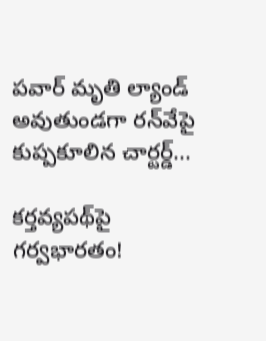పవార్ మృతి ల్యాండ్ అవుతుండ‌గా రన్‌వేపై కుప్ప‌కూలిన చార్టర్డ్...

కర్తవ్యపథ్‌పై గర్వభారతం!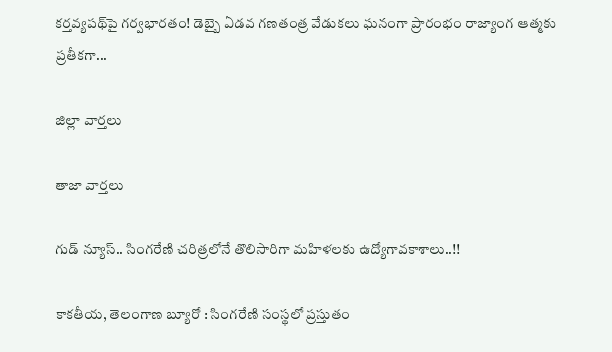కర్తవ్యపథ్‌పై గర్వభారతం! డెబ్బై ఏడవ గణతంత్ర వేడుకలు ఘనంగా ప్రారంభం రాజ్యాంగ ఆత్మకు ప్రతీకగా...

జిల్లా వార్త‌లు

తాజా వార్త‌లు

గుడ్ న్యూస్.. సింగరేణి చరిత్రలోనే తొలిసారిగా మ‌హిళ‌ల‌కు ఉద్యోగావ‌కాశాలు..!!

కాక‌తీయ‌, తెలంగాణ బ్యూరో : సింగరేణి సంస్థలో ప్రస్తుతం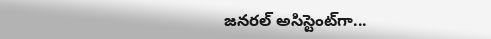జనరల్ అసిస్టెంట్‌గా...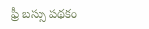ఫ్రీ బస్సు పథకం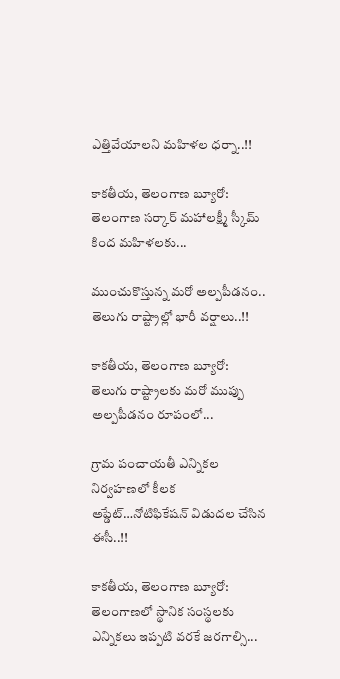ఎత్తివేయాలని మహిళల ధర్నా..!!

కాకతీయ, తెలంగాణ బ్యూరో: తెలంగాణ సర్కార్ మహాలక్ష్మీ స్కీమ్ కింద మహిళలకు...

ముంచుకొస్తున్న మరో అల్పపీడనం.. తెలుగు రాష్ట్రాల్లో భారీ వర్షాలు..!!

కాకతీయ, తెలంగాణ బ్యూరో: తెలుగు రాష్ట్రాలకు మరో ముప్పు అల్పపీడనం రూపంలో...

గ్రామ పంచాయ‌తీ ఎన్నిక‌ల నిర్వ‌హ‌ణ‌లో కీల‌క అప్డేట్‌…నోటిఫికేషన్ విడుదల చేసిన ఈసీ..!!

కాకతీయ, తెలంగాణ బ్యూరో:  తెలంగాణలో స్థానిక సంస్థలకు ఎన్నికలు ఇప్పటి వరకే జరగాల్సి...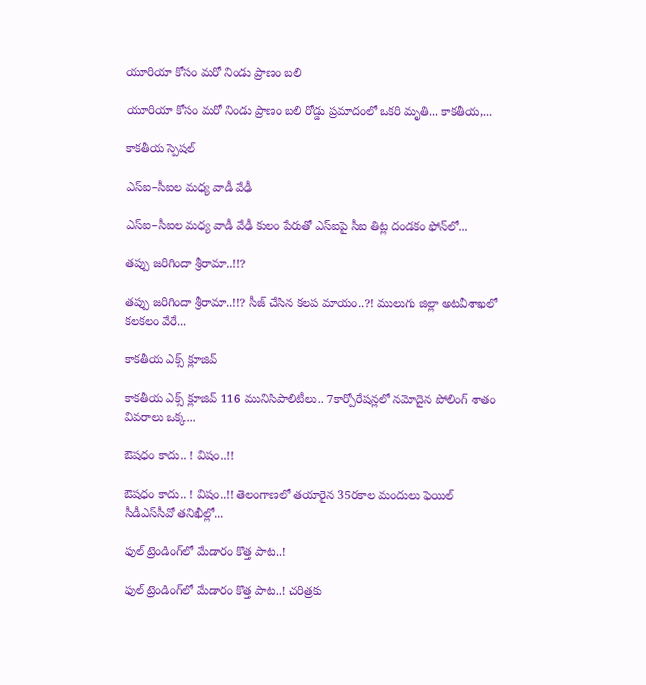యూరియా కోసం మరో నిండు ప్రాణం బలి

యూరియా కోసం మరో నిండు ప్రాణం బలి రోడ్డు ప్రమాదంలో ఒకరి మృతి... కాకతీయ,...

కాక‌తీయ స్పెష‌ల్‌

ఎస్ఐ–సీఐల మ‌ధ్య వాడీ వేఢీ

ఎస్ఐ–సీఐల మ‌ధ్య వాడీ వేఢీ కులం పేరుతో ఎస్ఐపై సీఐ తిట్ల దండ‌కం ఫోన్‌లో...

త‌ప్పు జ‌రిగిందా శ్రీరామా..!!?

త‌ప్పు జ‌రిగిందా శ్రీరామా..!!? సీజ్ చేసిన క‌ల‌ప‌ మాయం..?! ములుగు జిల్లా అట‌వీశాఖ‌లో క‌ల‌క‌లం వేరే...

కాక‌తీయ ఎక్స్ క్లూజివ్

కాక‌తీయ ఎక్స్ క్లూజివ్ 116 మునిసిపాలిటీలు.. 7కార్పోరేష‌న్ల‌లో న‌మోదైన పోలింగ్ శాతం వివ‌రాలు ఒక్క...

ఔష‌ధం కాదు.. ! విషం..!!

ఔష‌ధం కాదు.. ! విషం..!! తెలంగాణలో తయారైన 35ర‌కాల మందులు ఫెయిల్‌ సీడీఎస్‌సీవో తనిఖీల్లో...

ఫుల్ ట్రెండింగ్‌లో మేడారం కొత్త పాట..!

ఫుల్ ట్రెండింగ్‌లో మేడారం కొత్త పాట..! చరిత్రకు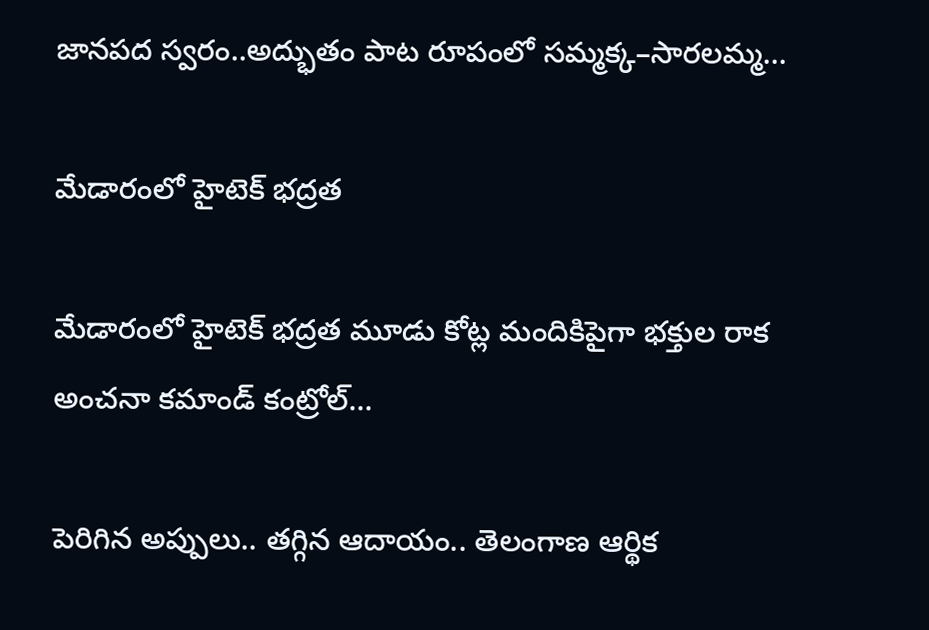జానపద స్వరం..అద్భుతం పాట రూపంలో సమ్మక్క–సారలమ్మ...

మేడారంలో హైటెక్ భద్రత

మేడారంలో హైటెక్ భద్రత మూడు కోట్ల మందికిపైగా భక్తుల రాక అంచనా కమాండ్ కంట్రోల్...

పెరిగిన అప్పులు.. తగ్గిన ఆదాయం.. తెలంగాణ ఆర్థిక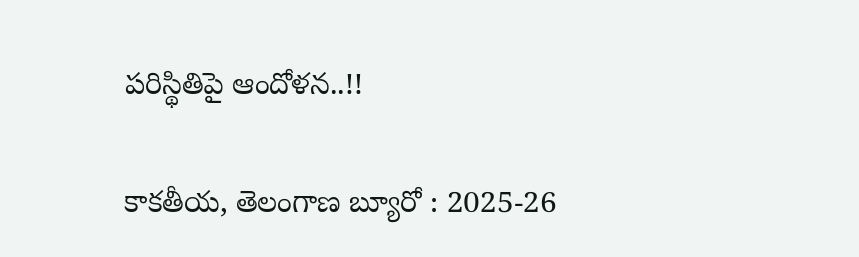పరిస్థితిపై ఆందోళన..!!

కాకతీయ, తెలంగాణ బ్యూరో : 2025-26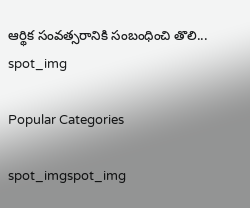ఆర్థిక సంవత్సరానికి సంబంధించి తొలి...
spot_img

Popular Categories

spot_imgspot_img